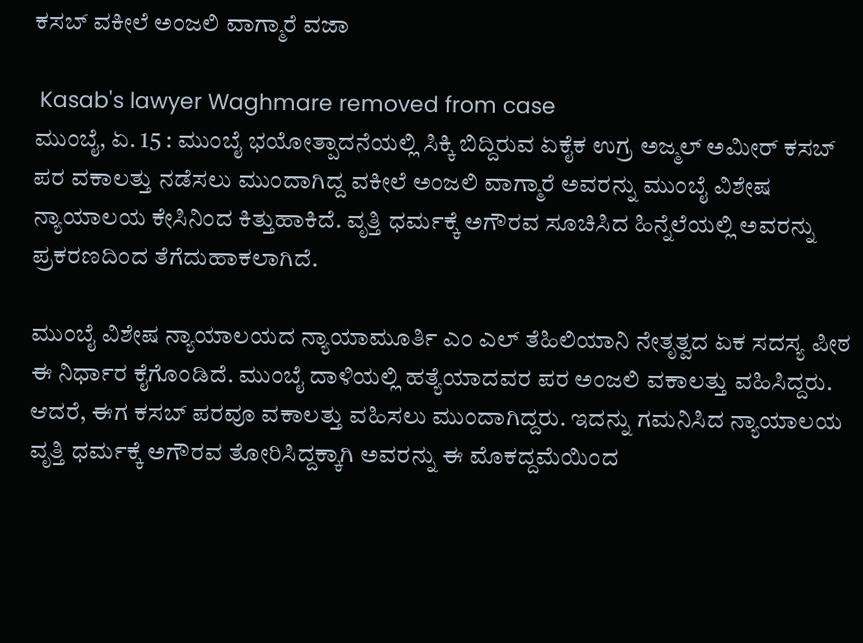ಕಸಬ್ ವಕೀಲೆ ಅಂಜಲಿ ವಾಗ್ಮಾರೆ ವಜಾ

 Kasab's lawyer Waghmare removed from case
ಮುಂಬೈ, ಏ. 15 : ಮುಂಬೈ ಭಯೋತ್ಪಾದನೆಯಲ್ಲಿ ಸಿಕ್ಕಿ ಬಿದ್ದಿರುವ ಏಕೈಕ ಉಗ್ರ ಅಜ್ಮಲ್ ಅಮೀರ್ ಕಸಬ್ ಪರ ವಕಾಲತ್ತು ನಡೆಸಲು ಮುಂದಾಗಿದ್ದ ವಕೀಲೆ ಅಂಜಲಿ ವಾಗ್ಮಾರೆ ಅವರನ್ನು ಮುಂಬೈ ವಿಶೇಷ ನ್ಯಾಯಾಲಯ ಕೇಸಿನಿಂದ ಕಿತ್ತುಹಾಕಿದೆ. ವೃತ್ತಿ ಧರ್ಮಕ್ಕೆ ಅಗೌರವ ಸೂಚಿಸಿದ ಹಿನ್ನೆಲೆಯಲ್ಲಿ ಅವರನ್ನು ಪ್ರಕರಣದಿಂದ ತೆಗೆದುಹಾಕಲಾಗಿದೆ.

ಮುಂಬೈ ವಿಶೇಷ ನ್ಯಾಯಾಲಯದ ನ್ಯಾಯಾಮೂರ್ತಿ ಎಂ ಎಲ್ ತೆಹಿಲಿಯಾನಿ ನೇತೃತ್ವದ ಏಕ ಸದಸ್ಯ ಪೀಠ ಈ ನಿರ್ಧಾರ ಕೈಗೊಂಡಿದೆ. ಮುಂಬೈ ದಾಳಿಯಲ್ಲಿ ಹತ್ಯೆಯಾದವರ ಪರ ಅಂಜಲಿ ವಕಾಲತ್ತು ವಹಿಸಿದ್ದರು. ಆದರೆ, ಈಗ ಕಸಬ್ ಪರವೂ ವಕಾಲತ್ತು ವಹಿಸಲು ಮುಂದಾಗಿದ್ದರು. ಇದನ್ನು ಗಮನಿಸಿದ ನ್ಯಾಯಾಲಯ ವೃತ್ತಿ ಧರ್ಮಕ್ಕೆ ಅಗೌರವ ತೋರಿಸಿದ್ದಕ್ಕಾಗಿ ಅವರನ್ನು ಈ ಮೊಕದ್ದಮೆಯಿಂದ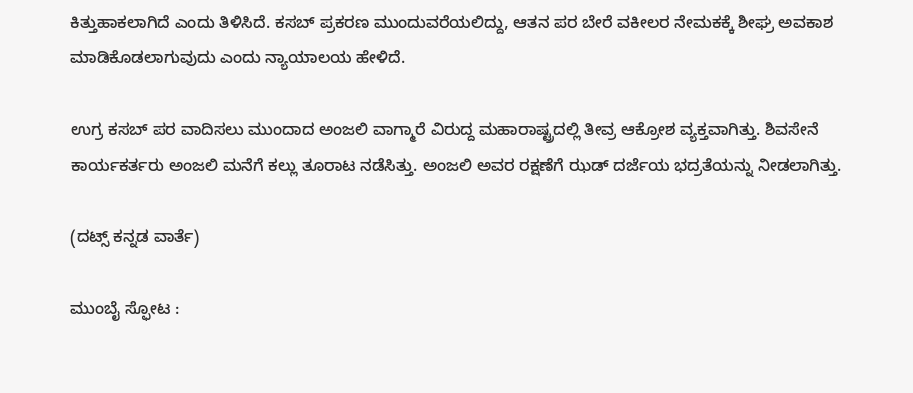ಕಿತ್ತುಹಾಕಲಾಗಿದೆ ಎಂದು ತಿಳಿಸಿದೆ. ಕಸಬ್ ಪ್ರಕರಣ ಮುಂದುವರೆಯಲಿದ್ದು, ಆತನ ಪರ ಬೇರೆ ವಕೀಲರ ನೇಮಕಕ್ಕೆ ಶೀಘ್ರ ಅವಕಾಶ ಮಾಡಿಕೊಡಲಾಗುವುದು ಎಂದು ನ್ಯಾಯಾಲಯ ಹೇಳಿದೆ.

ಉಗ್ರ ಕಸಬ್ ಪರ ವಾದಿಸಲು ಮುಂದಾದ ಅಂಜಲಿ ವಾಗ್ಮಾರೆ ವಿರುದ್ದ ಮಹಾರಾಷ್ಟ್ರದಲ್ಲಿ ತೀವ್ರ ಆಕ್ರೋಶ ವ್ಯಕ್ತವಾಗಿತ್ತು. ಶಿವಸೇನೆ ಕಾರ್ಯಕರ್ತರು ಅಂಜಲಿ ಮನೆಗೆ ಕಲ್ಲು ತೂರಾಟ ನಡೆಸಿತ್ತು. ಅಂಜಲಿ ಅವರ ರಕ್ಷಣೆಗೆ ಝಡ್ ದರ್ಜೆಯ ಭದ್ರತೆಯನ್ನು ನೀಡಲಾಗಿತ್ತು.

(ದಟ್ಸ್ ಕನ್ನಡ ವಾರ್ತೆ)

ಮುಂಬೈ ಸ್ಫೋಟ :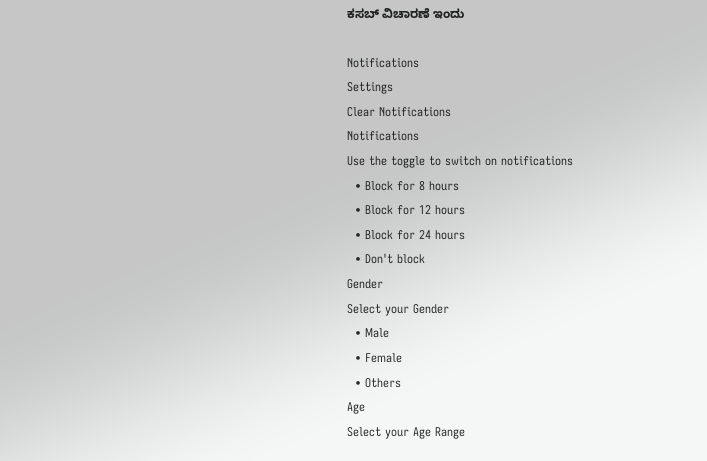ಕಸಬ್ ವಿಚಾರಣೆ ಇಂದು

Notifications
Settings
Clear Notifications
Notifications
Use the toggle to switch on notifications
  • Block for 8 hours
  • Block for 12 hours
  • Block for 24 hours
  • Don't block
Gender
Select your Gender
  • Male
  • Female
  • Others
Age
Select your Age Range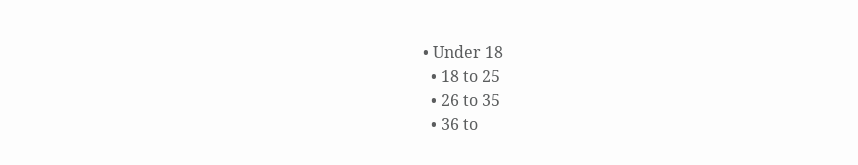• Under 18
  • 18 to 25
  • 26 to 35
  • 36 to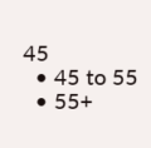45
  • 45 to 55
  • 55+